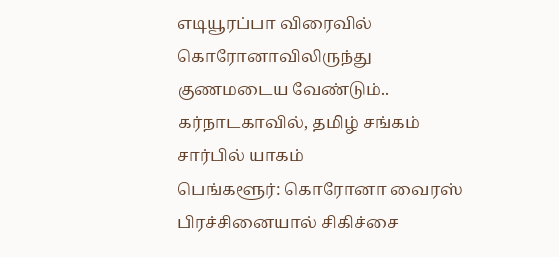எடியூரப்பா விரைவில் கொரோனாவிலிருந்து குணமடைய வேண்டும்.. கர்நாடகாவில், தமிழ் சங்கம் சார்பில் யாகம்
பெங்களூர்: கொரோனா வைரஸ் பிரச்சினையால் சிகிச்சை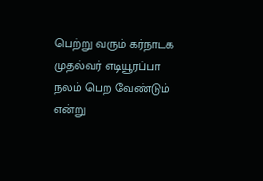பெற்று வரும் கர்நாடக முதல்வர் எடியூரப்பா நலம் பெற வேண்டும் என்று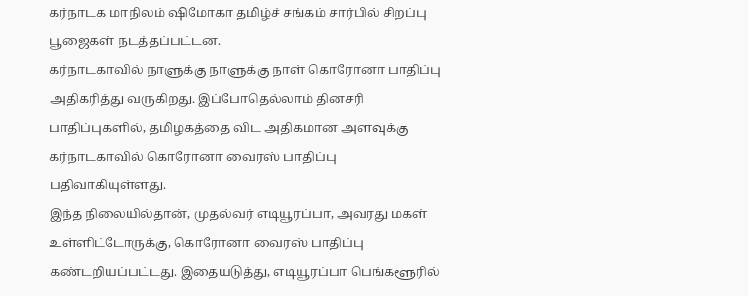கர்நாடக மாநிலம் ஷிமோகா தமிழ்ச் சங்கம் சார்பில் சிறப்பு பூஜைகள் நடத்தப்பட்டன.
கர்நாடகாவில் நாளுக்கு நாளுக்கு நாள் கொரோனா பாதிப்பு அதிகரித்து வருகிறது. இப்போதெல்லாம் தினசரி பாதிப்புகளில், தமிழகத்தை விட அதிகமான அளவுக்கு கர்நாடகாவில் கொரோனா வைரஸ் பாதிப்பு பதிவாகியுள்ளது.
இந்த நிலையில்தான், முதல்வர் எடியூரப்பா, அவரது மகள் உள்ளிட்டோருக்கு, கொரோனா வைரஸ் பாதிப்பு கண்டறியப்பட்டது. இதையடுத்து, எடியூரப்பா பெங்களூரில்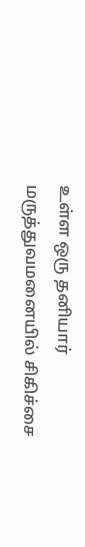உள்ள ஒரு தனியார் மருத்துவமனையில் சிகிச்சை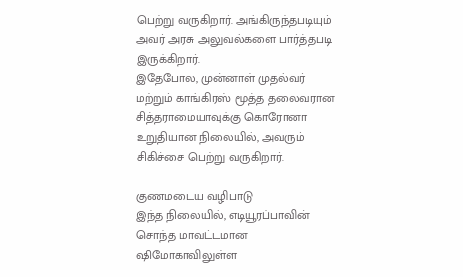பெற்று வருகிறார். அங்கிருந்தபடியும் அவர் அரசு அலுவல்களை பார்த்தபடி இருக்கிறார்.
இதேபோல, முன்னாள் முதல்வர் மற்றும் காங்கிரஸ் மூத்த தலைவரான சித்தராமையாவுக்கு கொரோனா உறுதியான நிலையில், அவரும் சிகிச்சை பெற்று வருகிறார்.

குணமடைய வழிபாடு
இந்த நிலையில், எடியூரப்பாவின் சொந்த மாவட்டமான ஷிமோகாவிலுள்ள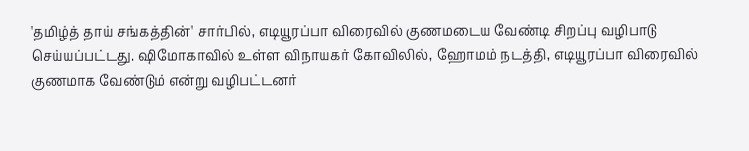'தமிழ்த் தாய் சங்கத்தின்' சார்பில், எடியூரப்பா விரைவில் குணமடைய வேண்டி சிறப்பு வழிபாடு செய்யப்பட்டது. ஷிமோகாவில் உள்ள விநாயகர் கோவிலில், ஹோமம் நடத்தி, எடியூரப்பா விரைவில் குணமாக வேண்டும் என்று வழிபட்டனர்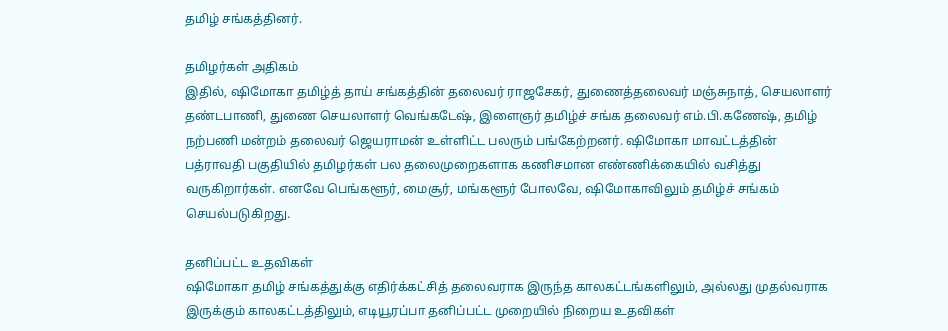தமிழ் சங்கத்தினர்.

தமிழர்கள் அதிகம்
இதில், ஷிமோகா தமிழ்த் தாய் சங்கத்தின் தலைவர் ராஜசேகர், துணைத்தலைவர் மஞ்சுநாத், செயலாளர் தண்டபாணி, துணை செயலாளர் வெங்கடேஷ், இளைஞர் தமிழ்ச் சங்க தலைவர் எம்.பி.கணேஷ், தமிழ் நற்பணி மன்றம் தலைவர் ஜெயராமன் உள்ளிட்ட பலரும் பங்கேற்றனர். ஷிமோகா மாவட்டத்தின் பத்ராவதி பகுதியில் தமிழர்கள் பல தலைமுறைகளாக கணிசமான எண்ணிக்கையில் வசித்து வருகிறார்கள். எனவே பெங்களூர், மைசூர், மங்களூர் போலவே, ஷிமோகாவிலும் தமிழ்ச் சங்கம் செயல்படுகிறது.

தனிப்பட்ட உதவிகள்
ஷிமோகா தமிழ் சங்கத்துக்கு எதிர்க்கட்சித் தலைவராக இருந்த காலகட்டங்களிலும், அல்லது முதல்வராக இருக்கும் காலகட்டத்திலும், எடியூரப்பா தனிப்பட்ட முறையில் நிறைய உதவிகள்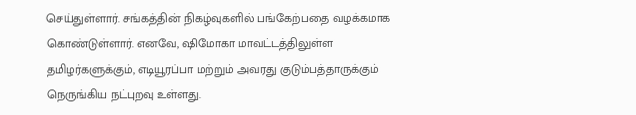செய்துள்ளார். சங்கத்தின் நிகழ்வுகளில் பங்கேற்பதை வழக்கமாக கொண்டுள்ளார். எனவே, ஷிமோகா மாவட்டத்திலுள்ள தமிழர்களுக்கும், எடியூரப்பா மற்றும் அவரது குடும்பத்தாருக்கும் நெருங்கிய நட்புறவு உள்ளது.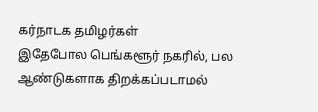கர்நாடக தமிழர்கள்
இதேபோல பெங்களூர் நகரில், பல ஆண்டுகளாக திறக்கப்படாமல்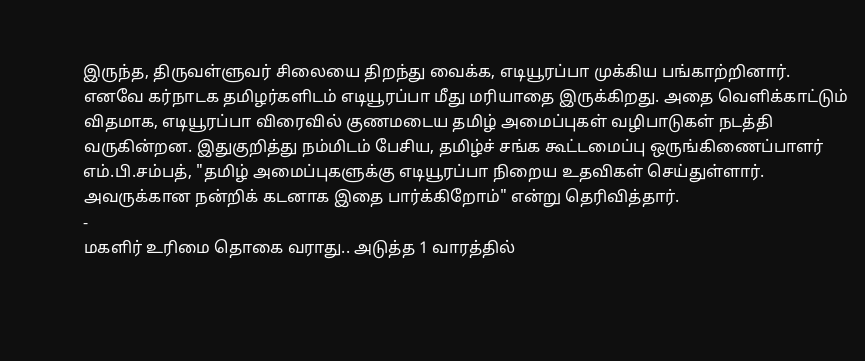இருந்த, திருவள்ளுவர் சிலையை திறந்து வைக்க, எடியூரப்பா முக்கிய பங்காற்றினார். எனவே கர்நாடக தமிழர்களிடம் எடியூரப்பா மீது மரியாதை இருக்கிறது. அதை வெளிக்காட்டும் விதமாக, எடியூரப்பா விரைவில் குணமடைய தமிழ் அமைப்புகள் வழிபாடுகள் நடத்தி வருகின்றன. இதுகுறித்து நம்மிடம் பேசிய, தமிழ்ச் சங்க கூட்டமைப்பு ஒருங்கிணைப்பாளர் எம்.பி.சம்பத், "தமிழ் அமைப்புகளுக்கு எடியூரப்பா நிறைய உதவிகள் செய்துள்ளார். அவருக்கான நன்றிக் கடனாக இதை பார்க்கிறோம்" என்று தெரிவித்தார்.
-
மகளிர் உரிமை தொகை வராது.. அடுத்த 1 வாரத்தில்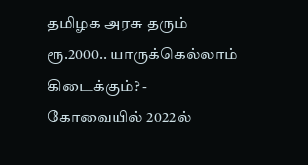தமிழக அரசு தரும் ரூ.2000.. யாருக்கெல்லாம் கிடைக்கும்? -
கோவையில் 2022ல்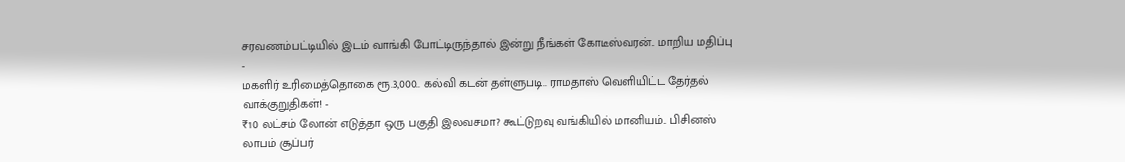சரவணம்பட்டியில் இடம் வாங்கி போட்டிருந்தால் இன்று நீங்கள் கோடீஸ்வரன்.. மாறிய மதிப்பு -
மகளிர் உரிமைத்தொகை ரூ.3,000.. கல்வி கடன் தள்ளுபடி.. ராமதாஸ் வெளியிட்ட தேர்தல் வாக்குறுதிகள்! -
₹10 லட்சம் லோன் எடுத்தா ஒரு பகுதி இலவசமா? கூட்டுறவு வங்கியில் மானியம்.. பிசினஸ் லாபம் சூப்பர்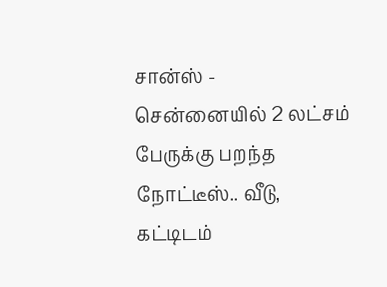சான்ஸ் -
சென்னையில் 2 லட்சம் பேருக்கு பறந்த நோட்டீஸ்.. வீடு, கட்டிடம்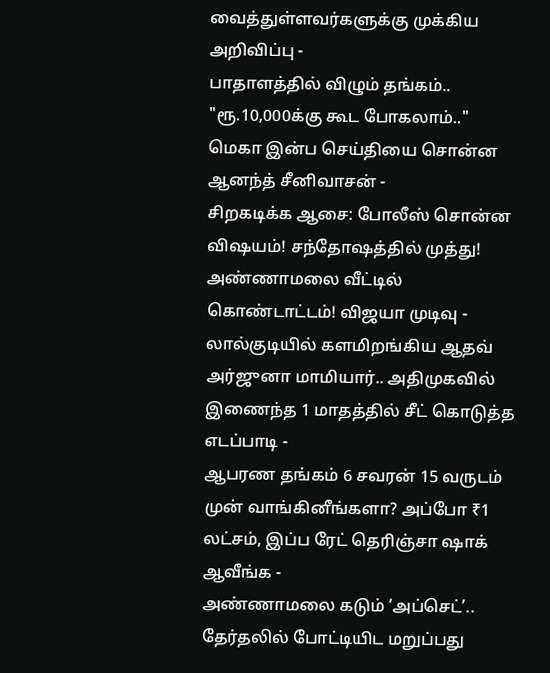வைத்துள்ளவர்களுக்கு முக்கிய அறிவிப்பு -
பாதாளத்தில் விழும் தங்கம்.. "ரூ.10,000க்கு கூட போகலாம்.." மெகா இன்ப செய்தியை சொன்ன ஆனந்த் சீனிவாசன் -
சிறகடிக்க ஆசை: போலீஸ் சொன்ன விஷயம்! சந்தோஷத்தில் முத்து! அண்ணாமலை வீட்டில் கொண்டாட்டம்! விஜயா முடிவு -
லால்குடியில் களமிறங்கிய ஆதவ் அர்ஜுனா மாமியார்.. அதிமுகவில் இணைந்த 1 மாதத்தில் சீட் கொடுத்த எடப்பாடி -
ஆபரண தங்கம் 6 சவரன் 15 வருடம் முன் வாங்கினீங்களா? அப்போ ₹1 லட்சம், இப்ப ரேட் தெரிஞ்சா ஷாக் ஆவீங்க -
அண்ணாமலை கடும் ‘அப்செட்’.. தேர்தலில் போட்டியிட மறுப்பது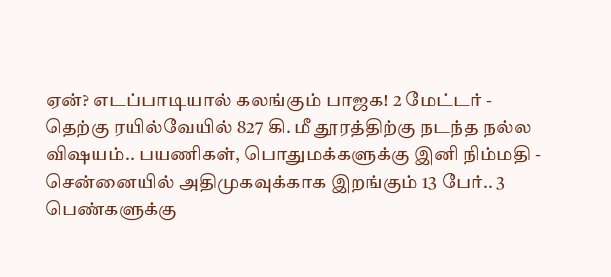ஏன்? எடப்பாடியால் கலங்கும் பாஜக! 2 மேட்டர் -
தெற்கு ரயில்வேயில் 827 கி. மீ தூரத்திற்கு நடந்த நல்ல விஷயம்.. பயணிகள், பொதுமக்களுக்கு இனி நிம்மதி -
சென்னையில் அதிமுகவுக்காக இறங்கும் 13 பேர்.. 3 பெண்களுக்கு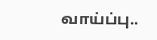வாய்ப்பு..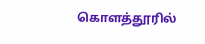கொளத்தூரில்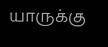யாருக்கு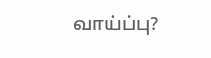வாய்ப்பு?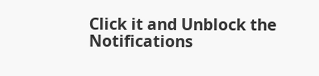Click it and Unblock the Notifications